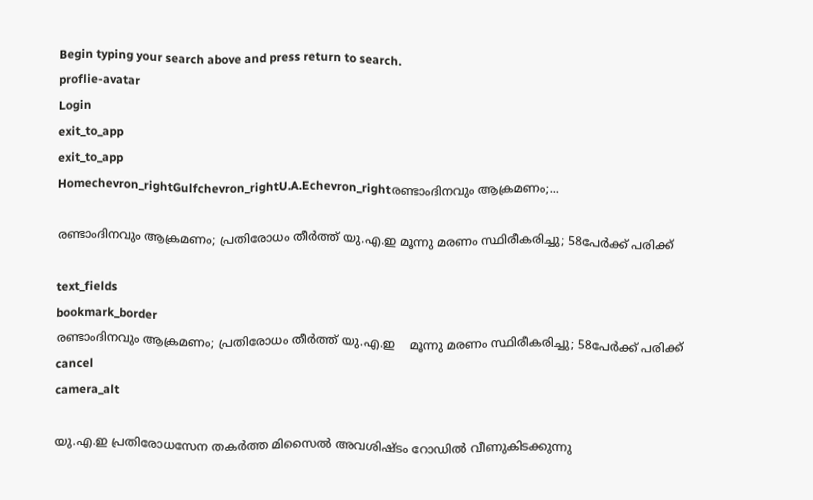Begin typing your search above and press return to search.
proflie-avatar
Login
exit_to_app
exit_to_app
Homechevron_rightGulfchevron_rightU.A.Echevron_rightരണ്ടാംദിനവും ആക്രമണം;...

രണ്ടാംദിനവും ആക്രമണം; പ്രതിരോധം തീർത്ത് യു.എ.ഇ മൂന്നു മരണം സ്ഥിരീകരിച്ചു; 58പേർക്ക് പരിക്ക്

text_fields
bookmark_border
രണ്ടാംദിനവും ആക്രമണം; പ്രതിരോധം തീർത്ത് യു.എ.ഇ    മൂന്നു മരണം സ്ഥിരീകരിച്ചു; 58പേർക്ക് പരിക്ക്
cancel
camera_alt

യു.എ.ഇ പ്രതിരോധസേന തകർത്ത മിസൈൽ അവശിഷ്ടം റോഡിൽ വീണുകിടക്കുന്നു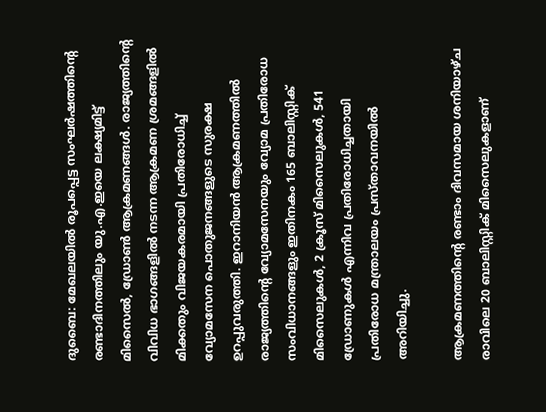ദുബൈ: മേഖലയിൽ രൂപപ്പെട്ട സംഘർഷത്തിന്‍റെ രണ്ടാദിനത്തിലും യു.എ.ഇയെ ലക്ഷ്യമിട്ട് മിസൈൽ, ഡ്രോൺ ആക്രമണങ്ങൾ. രാജ്യത്തിന്‍റെ വിവിധ ഭാഗങ്ങളിൽ നടന്ന ആക്രമണ ശ്രമങ്ങളിൽ മിക്കതും വിജയകരമായി പ്രതിരോധിച്ച് വ്യോമസേന പൊതുജനങ്ങളുടെ സുരക്ഷ ഉറപ്പുവരുത്തി. ഇറാനിയൻ ആക്രമണത്തിൽ രാജ്യത്തിന്റെ വ്യോമസേനയും വ്യോമ പ്രതിരോധ സംവിധാനങ്ങളും ഇതിനകം 165 ബാലിസ്റ്റിക് മിസൈലുകൾ, 2 ക്രൂസ് മിസൈലുകൾ, 541 ഡ്രോണുകൾ എന്നിവ പ്രതിരോധിച്ചതായി പ്രതിരോധ മന്ത്രാലയം പ്രസ്താവനയിൽ അറിയിച്ചു.

ആക്രമണത്തിന്റെ രണ്ടാം ദിവസമായ ശനിയാഴ്ച രാവിലെ 20 ബാലിസ്റ്റിക് മിസൈലുകളാണ്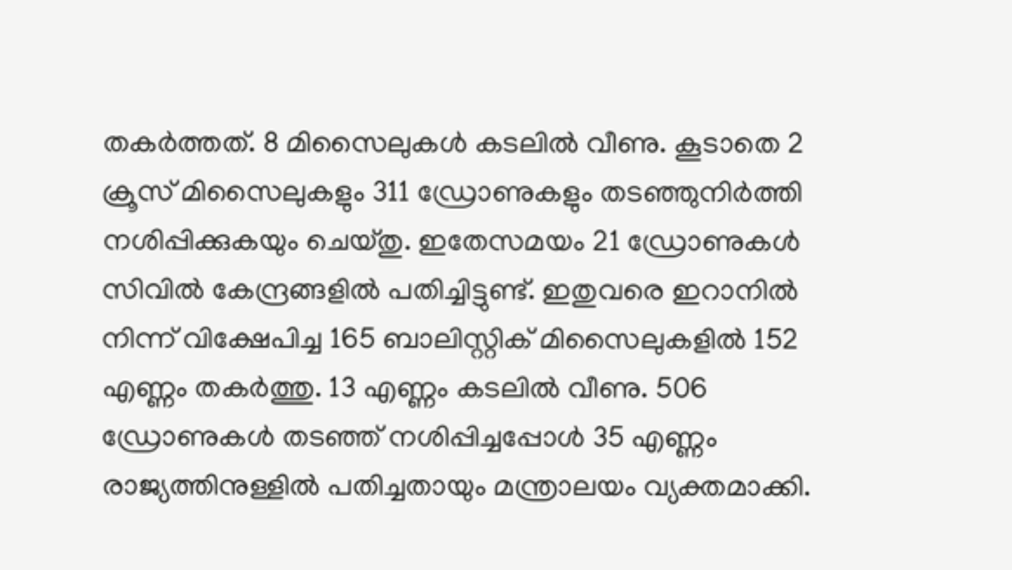തകർത്തത്. 8 മിസൈലുകൾ കടലിൽ വീണു. കൂടാതെ 2 ക്രൂസ് മിസൈലുകളും 311 ഡ്രോണുകളും തടഞ്ഞുനിർത്തി നശിപ്പിക്കുകയും ചെയ്തു. ഇതേസമയം 21 ഡ്രോണുകൾ സിവിൽ കേന്ദ്രങ്ങളിൽ പതിച്ചിട്ടുണ്ട്. ഇതുവരെ ഇറാനിൽ നിന്ന് വിക്ഷേപിച്ച 165 ബാലിസ്റ്റിക് മിസൈലുകളിൽ 152 എണ്ണം തകർത്തു. 13 എണ്ണം കടലിൽ വീണു. 506 ഡ്രോണുകൾ തടഞ്ഞ് നശിപ്പിച്ചപ്പോൾ 35 എണ്ണം രാജ്യത്തിനുള്ളിൽ പതിച്ചതായും മന്ത്രാലയം വ്യക്തമാക്കി.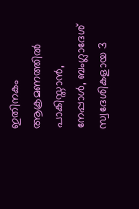ഇതിനകം ആക്രമണത്തിൽ പാകിസ്താൻ, നേപ്പാൾ, ബംഗ്ലാദേശ് സ്വദേശികളായ 3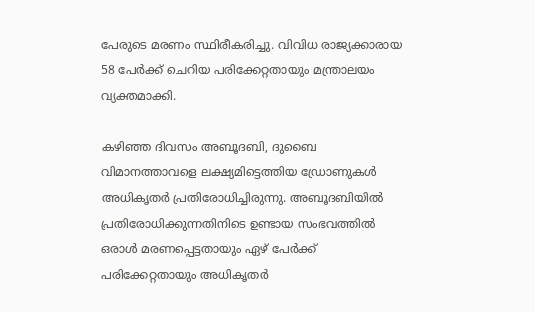പേരുടെ മരണം സ്ഥിരീകരിച്ചു. വിവിധ രാജ്യക്കാരായ 58 പേർക്ക് ചെറിയ പരിക്കേറ്റതായും മന്ത്രാലയം വ്യക്തമാക്കി.

കഴിഞ്ഞ ദിവസം അബൂദബി, ദുബൈ വിമാനത്താവളെ ലക്ഷ്യമിട്ടെത്തിയ ഡ്രോണുകൾ അധികൃതർ പ്രതിരോധിച്ചിരുന്നു. അബൂദബിയിൽ പ്രതിരോധിക്കുന്നതിനിടെ ഉണ്ടായ സംഭവത്തിൽ ഒരാൾ മരണപ്പെട്ടതായും ഏഴ് പേർക്ക് പരിക്കേറ്റതായും അധികൃതർ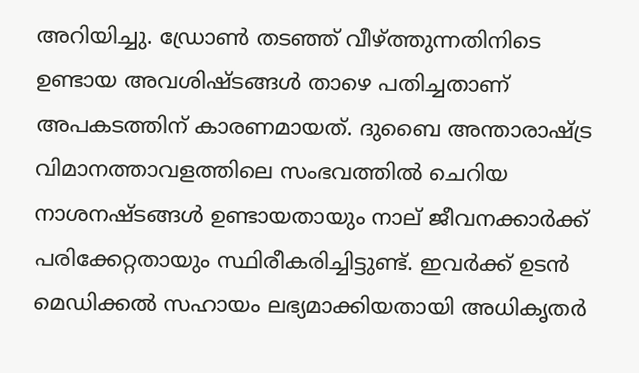അറിയിച്ചു. ഡ്രോൺ തടഞ്ഞ് വീഴ്ത്തുന്നതിനിടെ ഉണ്ടായ അവശിഷ്ടങ്ങൾ താഴെ പതിച്ചതാണ് അപകടത്തിന് കാരണമായത്. ദുബൈ അന്താരാഷ്ട്ര വിമാനത്താവളത്തിലെ സംഭവത്തിൽ ചെറിയ നാശനഷ്ടങ്ങൾ ഉണ്ടായതായും നാല് ജീവനക്കാർക്ക് പരിക്കേറ്റതായും സ്ഥിരീകരിച്ചിട്ടുണ്ട്. ഇവർക്ക് ഉടൻ മെഡിക്കൽ സഹായം ലഭ്യമാക്കിയതായി അധികൃതർ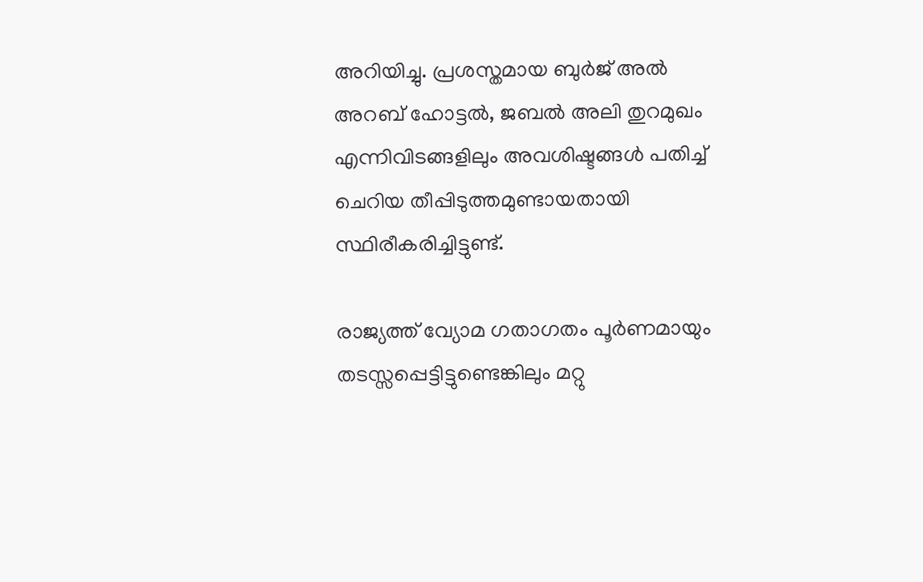അറിയിച്ചു. പ്രശസ്തമായ ബുർജ് അൽ അറബ് ഹോട്ടൽ, ജബൽ അലി തുറമുഖം എന്നിവിടങ്ങളിലും അവശിഷ്ടങ്ങൾ പതിച്ച് ചെറിയ തീപ്പിടുത്തമുണ്ടായതായി സ്ഥിരീകരിച്ചിട്ടുണ്ട്.

രാജ്യത്ത് വ്യോമ ഗതാഗതം പൂർണമായും തടസ്സപ്പെട്ടിട്ടുണ്ടെങ്കിലും മറ്റു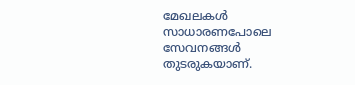മേഖലകൾ സാധാരണപോലെ സേവനങ്ങൾ തുടരുകയാണ്.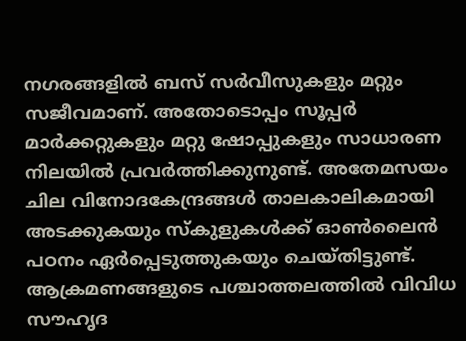നഗരങ്ങളിൽ ബസ് സർവീസുകളും മറ്റും സജീവമാണ്. അതോടൊപ്പം സൂപ്പർ മാർക്കറ്റുകളും മറ്റു ഷോപ്പുകളും സാധാരണ നിലയിൽ പ്രവർത്തിക്കുനുണ്ട്. അതേമസയം ചില വിനോദകേന്ദ്രങ്ങൾ താലകാലികമായി അടക്കുകയും സ്കുളുകൾക്ക് ഓൺലൈൻ പഠനം ഏർപ്പെടുത്തുകയും ചെയ്തിട്ടുണ്ട്. ആക്രമണങ്ങളുടെ പശ്ചാത്തലത്തിൽ വിവിധ സൗഹൃദ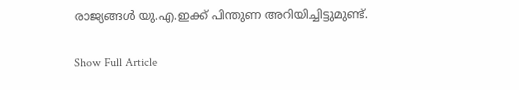രാജ്യങ്ങൾ യു.എ.ഇക്ക് പിന്തുണ അറിയിച്ചിട്ടുമുണ്ട്.

Show Full Article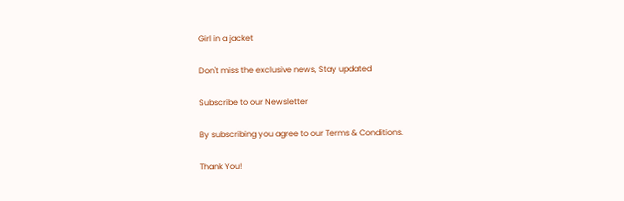Girl in a jacket

Don't miss the exclusive news, Stay updated

Subscribe to our Newsletter

By subscribing you agree to our Terms & Conditions.

Thank You!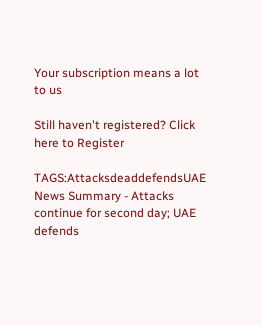Your subscription means a lot to us

Still haven't registered? Click here to Register

TAGS:AttacksdeaddefendsUAE
News Summary - Attacks continue for second day; UAE defends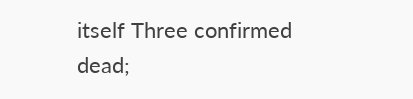itself Three confirmed dead;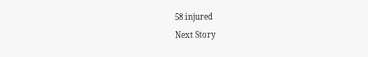58 injured
Next Story